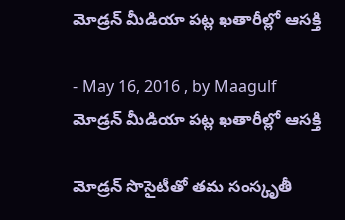మోడ్రన్‌ మీడియా పట్ల ఖతారీల్లో ఆసక్తి

- May 16, 2016 , by Maagulf
మోడ్రన్‌ మీడియా పట్ల ఖతారీల్లో ఆసక్తి

మోడ్రన్‌ సొసైటీతో తమ సంస్కృతీ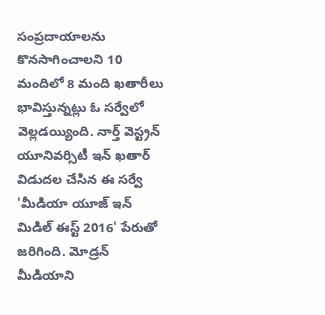సంప్రదాయాలను కొనసాగించాలని 10 మందిలో 8 మంది ఖతారీలు భావిస్తున్నట్లు ఓ సర్వేలో వెల్లడయ్యింది. నార్త్‌ వెస్ట్రన్‌ యూనివర్సిటీ ఇన్‌ ఖతార్‌ విడుదల చేసిన ఈ సర్వే 'మీడియా యూజ్‌ ఇన్‌ మిడిల్‌ ఈస్ట్‌ 2016' పేరుతో జరిగింది. మోడ్రన్‌ మీడియాని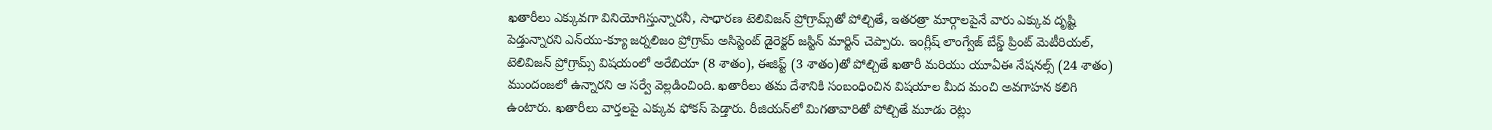ఖతారీలు ఎక్కువగా వినియోగిస్తున్నారనీ, సాధారణ టెలివిజన్‌ ప్రోగ్రామ్స్‌తో పోల్చితే, ఇతరత్రా మార్గాలపైనే వారు ఎక్కువ దృష్టి పెడ్తున్నారని ఎన్‌యు-క్యూ జర్నలిజం ప్రోగ్రామ్‌ అసిస్టెంట్‌ డైరెక్టర్‌ జస్టిన్‌ మార్టిన్‌ చెప్పారు. ఇంగ్లీష్‌ లాంగ్వేజ్‌ బేస్డ్‌ ప్రింట్‌ మెటీరియల్‌, టెలివిజన్‌ ప్రోగ్రామ్స్‌ విషయంలో అరేబియా (8 శాతం), ఈజిప్ట్‌ (3 శాతం)తో పోల్చితే ఖతారీ మరియు యూఏఈ నేషనల్స్‌ (24 శాతం) ముందంజలో ఉన్నారని ఆ సర్వే వెల్లడించింది. ఖతారీలు తమ దేశానికి సంబంధించిన విషయాల మీద మంచి అవగాహన కలిగి ఉంటారు. ఖతారీలు వార్తలపై ఎక్కువ ఫోకస్‌ పెడ్తారు. రీజియన్‌లో మిగతావారితో పోల్చితే మూడు రెట్లు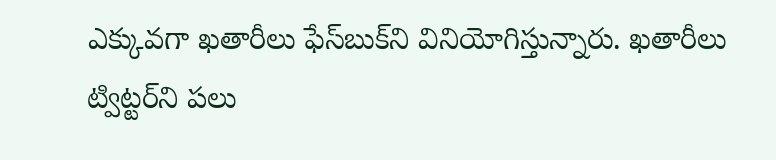ఎక్కువగా ఖతారీలు ఫేస్‌బుక్‌ని వినియోగిస్తున్నారు. ఖతారీలు ట్విట్టర్‌ని పలు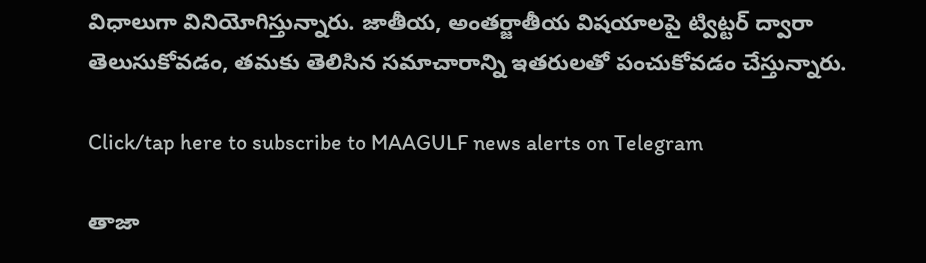విధాలుగా వినియోగిస్తున్నారు. జాతీయ, అంతర్జాతీయ విషయాలపై ట్విట్టర్‌ ద్వారా తెలుసుకోవడం, తమకు తెలిసిన సమాచారాన్ని ఇతరులతో పంచుకోవడం చేస్తున్నారు.

Click/tap here to subscribe to MAAGULF news alerts on Telegram

తాజా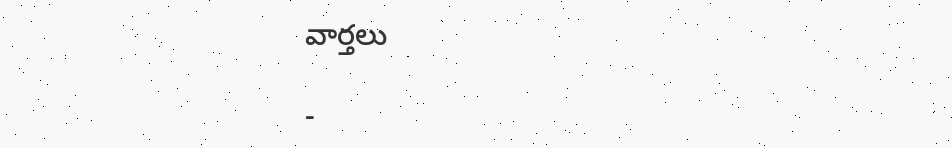వార్తలు

-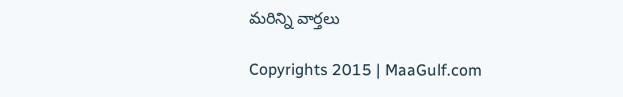మరిన్ని వార్తలు

Copyrights 2015 | MaaGulf.com